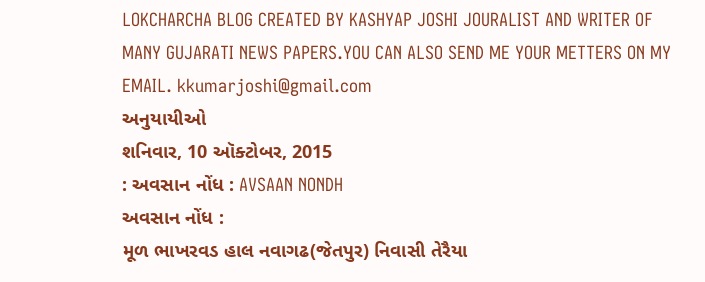LOKCHARCHA BLOG CREATED BY KASHYAP JOSHI JOURALIST AND WRITER OF MANY GUJARATI NEWS PAPERS.YOU CAN ALSO SEND ME YOUR METTERS ON MY
EMAIL. kkumarjoshi@gmail.com
અનુયાયીઓ
શનિવાર, 10 ઑક્ટોબર, 2015
: અવસાન નોંધ : AVSAAN NONDH
અવસાન નોંધ :
મૂળ ભાખરવડ હાલ નવાગઢ(જેતપુર) નિવાસી તેરૈયા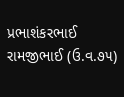પ્રભાશંકરભાઈ રામજીભાઈ (ઉ.વ.૭૫)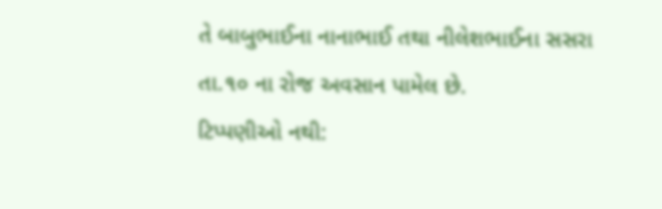તે બાબુભાઈના નાનાભાઈ તથા નીલેશભાઈના સસરા તા.૧૦ ના રોજ અવસાન પામેલ છે.
ટિપ્પણીઓ નથી: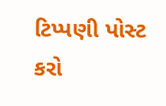ટિપ્પણી પોસ્ટ કરો